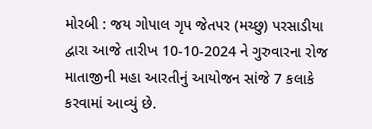મોરબી : જય ગોપાલ ગૃપ જેતપર (મચ્છુ) પરસાડીયા દ્વારા આજે તારીખ 10-10-2024 ને ગુરુવારના રોજ માતાજીની મહા આરતીનું આયોજન સાંજે 7 કલાકે કરવામાં આવ્યું છે.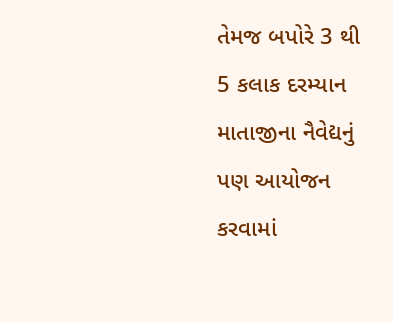તેમજ બપોરે 3 થી 5 કલાક દરમ્યાન માતાજીના નૈવેદ્યનું પણ આયોજન કરવામાં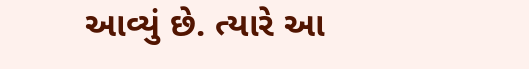આવ્યું છે. ત્યારે આ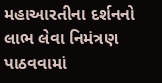મહાઆરતીના દર્શનનો લાભ લેવા નિમંત્રણ પાઠવવામાં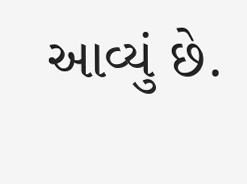આવ્યું છે.